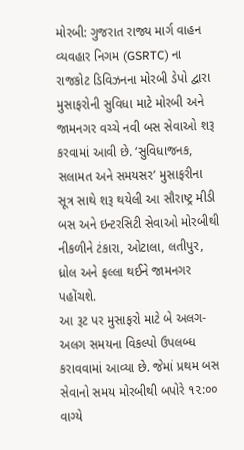મોરબી: ગુજરાત રાજ્ય માર્ગ વાહન વ્યવહાર નિગમ (GSRTC) ના રાજકોટ ડિવિઝનના મોરબી ડેપો દ્વારા મુસાફરોની સુવિધા માટે મોરબી અને જામનગર વચ્ચે નવી બસ સેવાઓ શરૂ કરવામાં આવી છે. ‘સુવિધાજનક, સલામત અને સમયસર’ મુસાફરીના સૂત્ર સાથે શરૂ થયેલી આ સૌરાષ્ટ્ર મીડી બસ અને ઇન્ટરસિટી સેવાઓ મોરબીથી નીકળીને ટંકારા, ઓટાલા, લતીપુર, ધ્રોલ અને ફલ્લા થઈને જામનગર પહોંચશે.
આ રૂટ પર મુસાફરો માટે બે અલગ-અલગ સમયના વિકલ્પો ઉપલબ્ધ કરાવવામાં આવ્યા છે. જેમાં પ્રથમ બસ સેવાનો સમય મોરબીથી બપોરે ૧૨:૦૦ વાગ્યે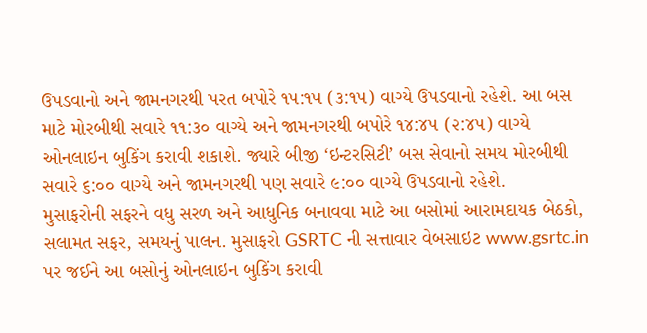ઉપડવાનો અને જામનગરથી પરત બપોરે ૧૫:૧૫ (૩:૧૫) વાગ્યે ઉપડવાનો રહેશે. આ બસ માટે મોરબીથી સવારે ૧૧:૩૦ વાગ્યે અને જામનગરથી બપોરે ૧૪:૪૫ (૨:૪૫) વાગ્યે ઓનલાઇન બુકિંગ કરાવી શકાશે. જ્યારે બીજી ‘ઇન્ટરસિટી’ બસ સેવાનો સમય મોરબીથી સવારે ૬:૦૦ વાગ્યે અને જામનગરથી પણ સવારે ૯:૦૦ વાગ્યે ઉપડવાનો રહેશે.
મુસાફરોની સફરને વધુ સરળ અને આધુનિક બનાવવા માટે આ બસોમાં આરામદાયક બેઠકો, સલામત સફર, સમયનું પાલન. મુસાફરો GSRTC ની સત્તાવાર વેબસાઇટ www.gsrtc.in પર જઈને આ બસોનું ઓનલાઇન બુકિંગ કરાવી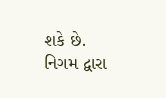શકે છે. નિગમ દ્વારા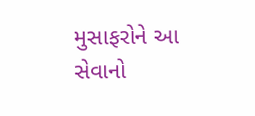મુસાફરોને આ સેવાનો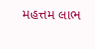મહત્તમ લાભ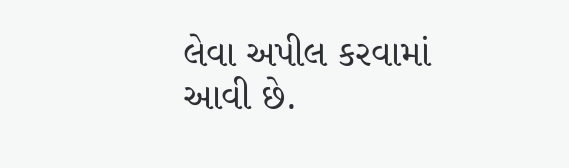લેવા અપીલ કરવામાં આવી છે.